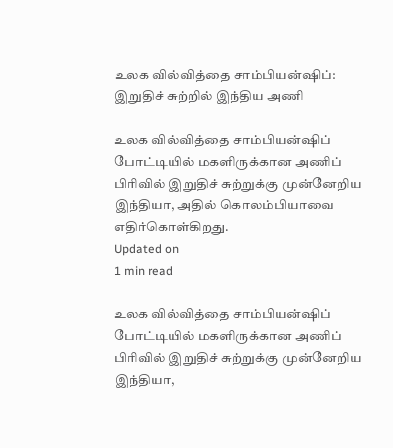உலக வில்வித்தை சாம்பியன்ஷிப்: இறுதிச் சுற்றில் இந்திய அணி

உலக வில்வித்தை சாம்பியன்ஷிப் போட்டியில் மகளிருக்கான அணிப் பிரிவில் இறுதிச் சுற்றுக்கு முன்னேறிய இந்தியா, அதில் கொலம்பியாவை எதிர்கொள்கிறது.
Updated on
1 min read

உலக வில்வித்தை சாம்பியன்ஷிப் போட்டியில் மகளிருக்கான அணிப் பிரிவில் இறுதிச் சுற்றுக்கு முன்னேறிய இந்தியா,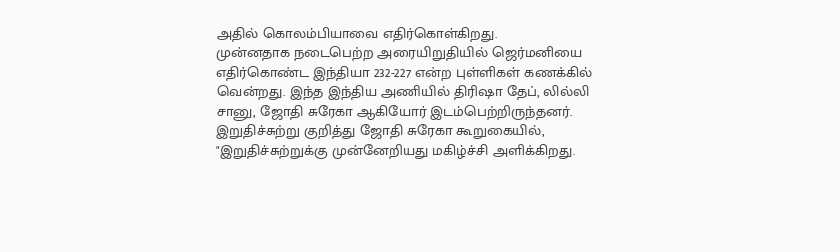அதில் கொலம்பியாவை எதிர்கொள்கிறது.
முன்னதாக நடைபெற்ற அரையிறுதியில் ஜெர்மனியை எதிர்கொண்ட இந்தியா 232-227 என்ற புள்ளிகள் கணக்கில் வென்றது. இந்த இந்திய அணியில் திரிஷா தேப், லில்லி சானு, ஜோதி சுரேகா ஆகியோர் இடம்பெற்றிருந்தனர்.
இறுதிச்சுற்று குறித்து ஜோதி சுரேகா கூறுகையில், "இறுதிச்சுற்றுக்கு முன்னேறியது மகிழ்ச்சி அளிக்கிறது.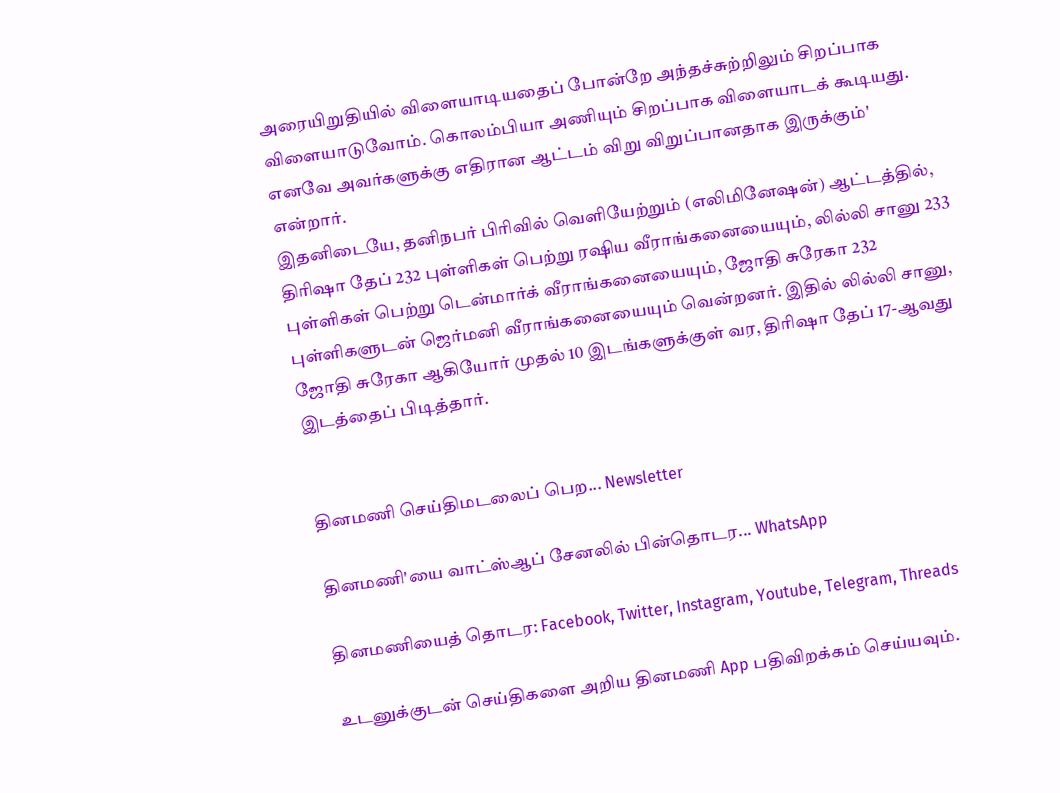அரையிறுதியில் விளையாடியதைப் போன்றே அந்தச்சுற்றிலும் சிறப்பாக விளையாடுவோம். கொலம்பியா அணியும் சிறப்பாக விளையாடக் கூடியது. எனவே அவர்களுக்கு எதிரான ஆட்டம் விறு விறுப்பானதாக இருக்கும்' என்றார்.
இதனிடையே, தனிநபர் பிரிவில் வெளியேற்றும் (எலிமினேஷன்) ஆட்டத்தில், திரிஷா தேப் 232 புள்ளிகள் பெற்று ரஷிய வீராங்கனையையும், லில்லி சானு 233 புள்ளிகள் பெற்று டென்மார்க் வீராங்கனையையும், ஜோதி சுரேகா 232 புள்ளிகளுடன் ஜெர்மனி வீராங்கனையையும் வென்றனர். இதில் லில்லி சானு, ஜோதி சுரேகா ஆகியோர் முதல் 10 இடங்களுக்குள் வர, திரிஷா தேப் 17-ஆவது இடத்தைப் பிடித்தார்.


தினமணி செய்திமடலைப் பெற... Newsletter

தினமணி'யை வாட்ஸ்ஆப் சேனலில் பின்தொடர... WhatsApp

தினமணியைத் தொடர: Facebook, Twitter, Instagram, Youtube, Telegram, Threads

உடனுக்குடன் செய்திகளை அறிய தினமணி App பதிவிறக்கம் செய்யவும்.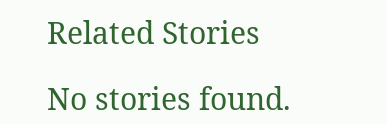Related Stories

No stories found.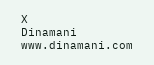X
Dinamani
www.dinamani.com